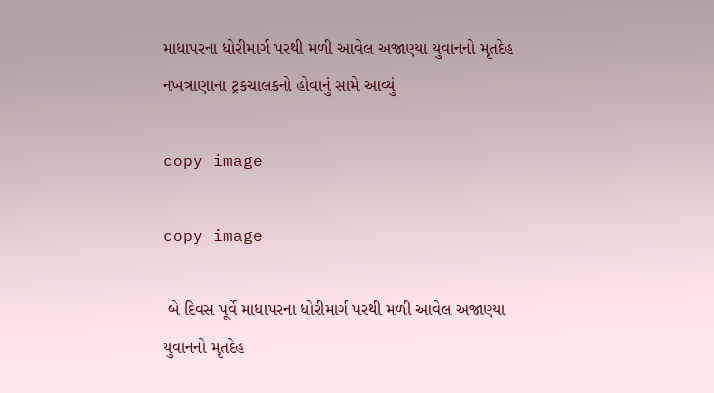માધાપરના ધોરીમાર્ગ પરથી મળી આવેલ અજાણ્યા યુવાનનો મૃતદેહ નખત્રાણાના ટ્રકચાલકનો હોવાનું સામે આવ્યું

copy image

copy image

 બે દિવસ પૂર્વે માધાપરના ધોરીમાર્ગ પરથી મળી આવેલ અજાણ્યા યુવાનનો મૃતદેહ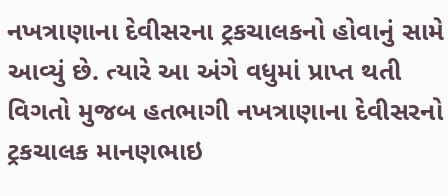નખત્રાણાના દેવીસરના ટ્રકચાલકનો હોવાનું સામે આવ્યું છે. ત્યારે આ અંગે વધુમાં પ્રાપ્ત થતી વિગતો મુજબ હતભાગી નખત્રાણાના દેવીસરનો ટ્રકચાલક માનણભાઇ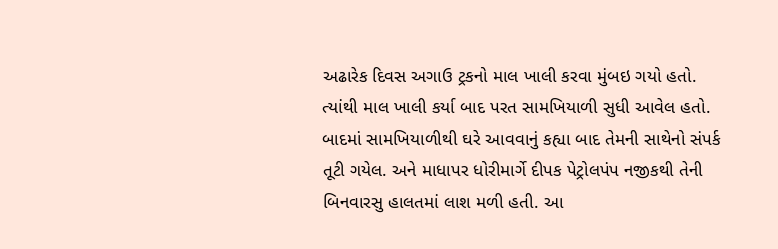અઢારેક દિવસ અગાઉ ટ્રકનો માલ ખાલી કરવા મુંબઇ ગયો હતો. ત્યાંથી માલ ખાલી કર્યા બાદ પરત સામખિયાળી સુધી આવેલ હતો. બાદમાં સામખિયાળીથી ઘરે આવવાનું કહ્યા બાદ તેમની સાથેનો સંપર્ક  તૂટી ગયેલ. અને માધાપર ધોરીમાર્ગે દીપક પેટ્રોલપંપ નજીકથી તેની બિનવારસુ હાલતમાં લાશ મળી હતી. આ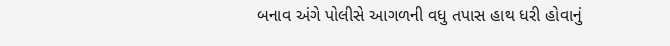બનાવ અંગે પોલીસે આગળની વધુ તપાસ હાથ ધરી હોવાનું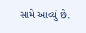સામે આવ્યું છે.